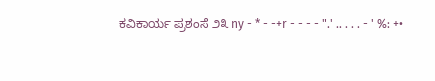ಕವಿಕಾರ್ಯ ಪ್ರಶಂಸೆ ೨೩ ny - * - -+r - - - - ".' .. . . . - ' %: +•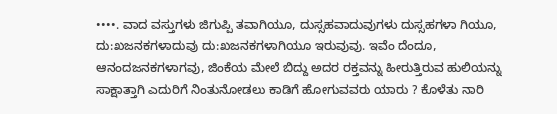••••. ವಾದ ವಸ್ತುಗಳು ಜಿಗುಪ್ಪಿ ತವಾಗಿಯೂ, ದುಸ್ಸಹವಾದುವುಗಳು ದುಸ್ಸಹಗಳಾ ಗಿಯೂ, ದು:ಖಜನಕಗಳಾದುವು ದು:ಖಜನಕಗಳಾಗಿಯೂ ಇರುವುವು. ಇವೆಂ ದೆಂದೂ, ಆನಂದಜನಕಗಳಾಗವು, ಜಿಂಕೆಯ ಮೇಲೆ ಬಿದ್ದು ಅದರ ರಕ್ತವನ್ನು ಹೀರುತ್ತಿರುವ ಹುಲಿಯನ್ನು ಸಾಕ್ಷಾತ್ತಾಗಿ ಎದುರಿಗೆ ನಿಂತುನೋಡಲು ಕಾಡಿಗೆ ಹೋಗುವವರು ಯಾರು ? ಕೊಳೆತು ನಾರಿ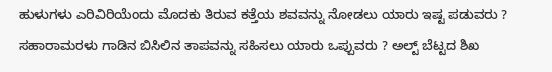ಹುಳುಗಳು ಎರಿವಿರಿಯೆಂದು ಮೊದಕು ತಿರುವ ಕತ್ತೆಯ ಶವವನ್ನು ನೋಡಲು ಯಾರು ಇಷ್ಟ ಪಡುವರು ? ಸಹಾರಾಮರಳು ಗಾಡಿನ ಬಿಸಿಲಿನ ತಾಪವನ್ನು ಸಹಿಸಲು ಯಾರು ಒಪ್ಪುವರು ? ಅಲ್ಟ್ ಬೆಟ್ಟದ ಶಿಖ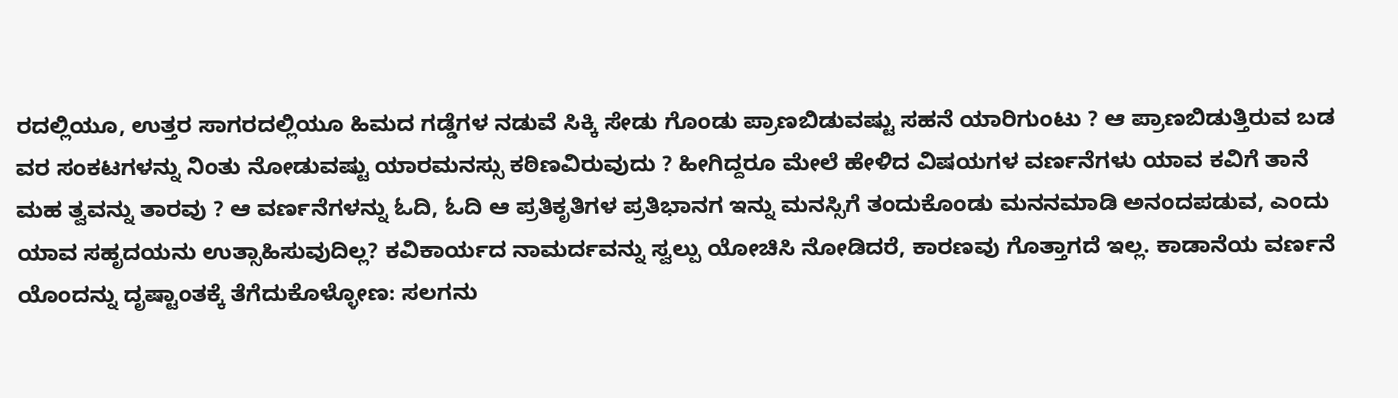ರದಲ್ಲಿಯೂ, ಉತ್ತರ ಸಾಗರದಲ್ಲಿಯೂ ಹಿಮದ ಗಡ್ಡೆಗಳ ನಡುವೆ ಸಿಕ್ಕಿ ಸೇಡು ಗೊಂಡು ಪ್ರಾಣಬಿಡುವಷ್ಟು ಸಹನೆ ಯಾರಿಗುಂಟು ? ಆ ಪ್ರಾಣಬಿಡುತ್ತಿರುವ ಬಡ ವರ ಸಂಕಟಗಳನ್ನು ನಿಂತು ನೋಡುವಷ್ಟು ಯಾರಮನಸ್ಸು ಕಠಿಣವಿರುವುದು ? ಹೀಗಿದ್ದರೂ ಮೇಲೆ ಹೇಳಿದ ವಿಷಯಗಳ ವರ್ಣನೆಗಳು ಯಾವ ಕವಿಗೆ ತಾನೆ ಮಹ ತ್ವವನ್ನು ತಾರವು ? ಆ ವರ್ಣನೆಗಳನ್ನು ಓದಿ, ಓದಿ ಆ ಪ್ರತಿಕೃತಿಗಳ ಪ್ರತಿಭಾನಗ ಇನ್ನು ಮನಸ್ಸಿಗೆ ತಂದುಕೊಂಡು ಮನನಮಾಡಿ ಅನಂದಪಡುವ, ಎಂದು ಯಾವ ಸಹೃದಯನು ಉತ್ಸಾಹಿಸುವುದಿಲ್ಲ? ಕವಿಕಾರ್ಯದ ನಾಮರ್ದವನ್ನು ಸ್ವಲ್ಪು ಯೋಚಿಸಿ ನೋಡಿದರೆ, ಕಾರಣವು ಗೊತ್ತಾಗದೆ ಇಲ್ಲ. ಕಾಡಾನೆಯ ವರ್ಣನೆ ಯೊಂದನ್ನು ದೃಷ್ಟಾಂತಕ್ಕೆ ತೆಗೆದುಕೊಳ್ಳೋಣ: ಸಲಗನು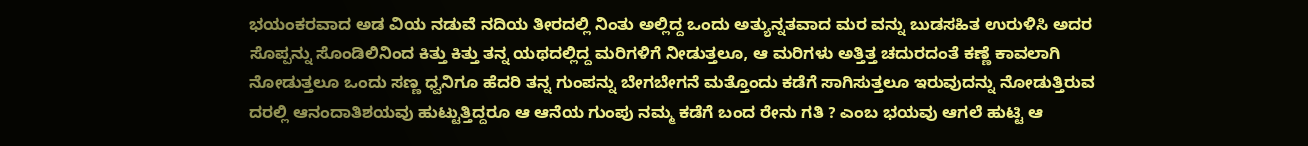ಭಯಂಕರವಾದ ಅಡ ವಿಯ ನಡುವೆ ನದಿಯ ತೀರದಲ್ಲಿ ನಿಂತು ಅಲ್ಲಿದ್ದ ಒಂದು ಅತ್ಯುನ್ನತವಾದ ಮರ ವನ್ನು ಬುಡಸಹಿತ ಉರುಳಿಸಿ ಅದರ ಸೊಪ್ಪನ್ನು ಸೊಂಡಿಲಿನಿಂದ ಕಿತ್ತು ಕಿತ್ತು ತನ್ನ ಯಥದಲ್ಲಿದ್ದ ಮರಿಗಳಿಗೆ ನೀಡುತ್ತಲೂ, ಆ ಮರಿಗಳು ಅತ್ತಿತ್ತ ಚದುರದಂತೆ ಕಣ್ಣೆ ಕಾವಲಾಗಿ ನೋಡುತ್ತಲೂ ಒಂದು ಸಣ್ಣ ಧ್ವನಿಗೂ ಹೆದರಿ ತನ್ನ ಗುಂಪನ್ನು ಬೇಗಬೇಗನೆ ಮತ್ತೊಂದು ಕಡೆಗೆ ಸಾಗಿಸುತ್ತಲೂ ಇರುವುದನ್ನು ನೋಡುತ್ತಿರುವ ದರಲ್ಲಿ ಆನಂದಾತಿಶಯವು ಹುಟ್ಟುತ್ತಿದ್ದರೂ ಆ ಆನೆಯ ಗುಂಪು ನಮ್ಮ ಕಡೆಗೆ ಬಂದ ರೇನು ಗತಿ ? ಎಂಬ ಭಯವು ಆಗಲೆ ಹುಟ್ಟಿ ಆ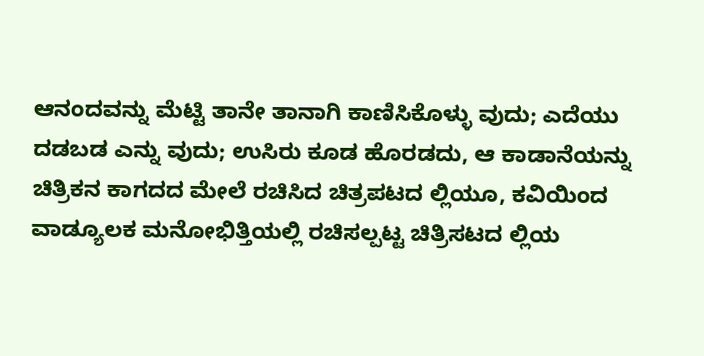ಆನಂದವನ್ನು ಮೆಟ್ಟಿ ತಾನೇ ತಾನಾಗಿ ಕಾಣಿಸಿಕೊಳ್ಳು ವುದು; ಎದೆಯು ದಡಬಡ ಎನ್ನು ವುದು; ಉಸಿರು ಕೂಡ ಹೊರಡದು, ಆ ಕಾಡಾನೆಯನ್ನು ಚಿತ್ರಿಕನ ಕಾಗದದ ಮೇಲೆ ರಚಿಸಿದ ಚಿತ್ರಪಟದ ಲ್ಲಿಯೂ, ಕವಿಯಿಂದ ವಾಡ್ಯೂಲಕ ಮನೋಭಿತ್ತಿಯಲ್ಲಿ ರಚಿಸಲ್ಪಟ್ಟ ಚಿತ್ರಿಸಟದ ಲ್ಲಿಯ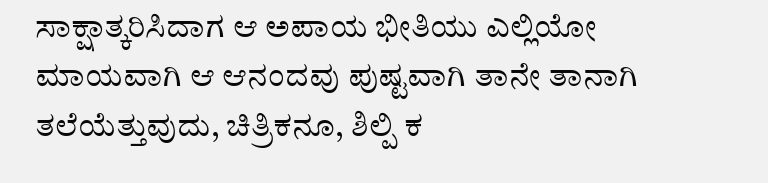ಸಾಕ್ಷಾತ್ಕರಿಸಿದಾಗ ಆ ಅಪಾಯ ಭೀತಿಯು ಎಲ್ಲಿಯೋ ಮಾಯವಾಗಿ ಆ ಆನಂದವು ಪುಷ್ಟವಾಗಿ ತಾನೇ ತಾನಾಗಿ ತಲೆಯೆತ್ತುವುದು, ಚಿತ್ರಿಕನೂ, ಶಿಲ್ಪಿ ಕ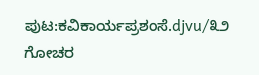ಪುಟ:ಕವಿಕಾರ್ಯಪ್ರಶಂಸೆ.djvu/೩೨
ಗೋಚರ